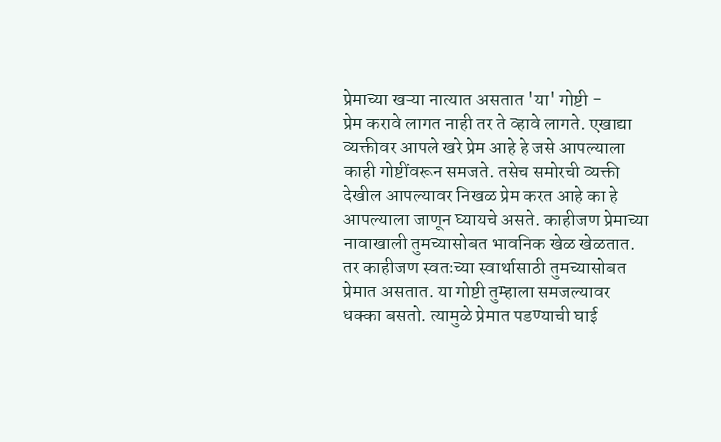प्रेमाच्या खऱ्या नात्यात असतात 'या' गोष्टी -
प्रेम करावे लागत नाही तर ते व्हावे लागते. एखाद्या व्यक्तीवर आपले खरे प्रेम आहे हे जसे आपल्याला काही गोष्टींवरून समजते. तसेच समोरची व्यक्ती देखील आपल्यावर निखळ प्रेम करत आहे का हे आपल्याला जाणून घ्यायचे असते. काहीजण प्रेमाच्या नावाखाली तुमच्यासोबत भावनिक खेळ खेळतात. तर काहीजण स्वतःच्या स्वार्थासाठी तुमच्यासोबत प्रेमात असतात. या गोष्टी तुम्हाला समजल्यावर धक्का बसतो. त्यामुळे प्रेमात पडण्याची घाई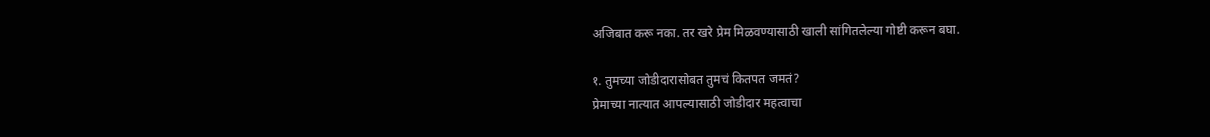अजिबात करू नका. तर खरे प्रेम मिळवण्यासाठी खाली सांगितलेल्या गोष्टी करून बघा.

१. तुमच्या जोडीदारासोबत तुमचं कितपत जमतं?
प्रेमाच्या नात्यात आपल्यासाठी जोडीदार महत्वाचा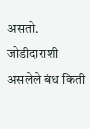असतो. जोडीदाराशी असलेले बंध किती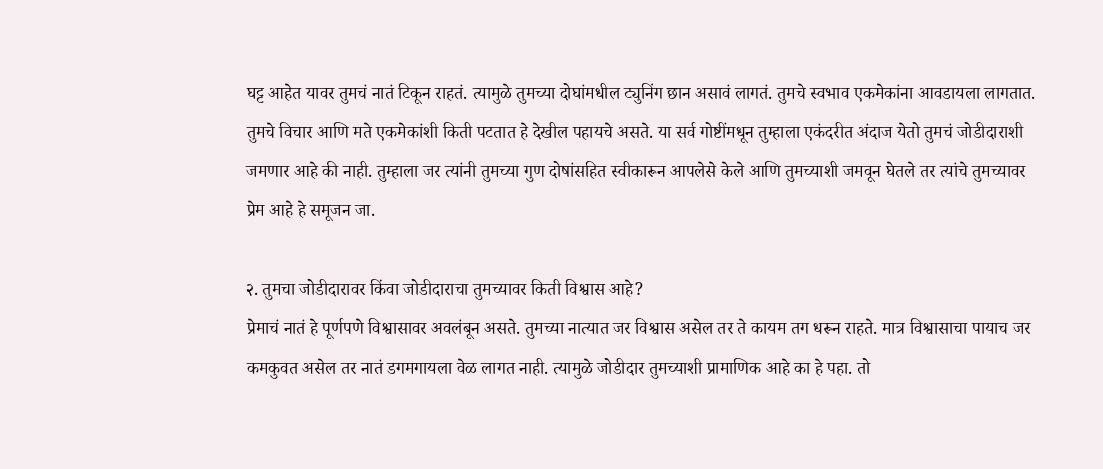घट्ट आहेत यावर तुमचं नातं टिकून राहतं. त्यामुळे तुमच्या दोघांमधील ट्युनिंग छान असावं लागतं. तुमचे स्वभाव एकमेकांना आवडायला लागतात. तुमचे विचार आणि मते एकमेकांशी किती पटतात हे देखील पहायचे असते. या सर्व गोष्टींमधून तुम्हाला एकंदरीत अंदाज येतो तुमचं जोडीदाराशी जमणार आहे की नाही. तुम्हाला जर त्यांनी तुमच्या गुण दोषांसहित स्वीकारून आपलेसे केले आणि तुमच्याशी जमवून घेतले तर त्यांचे तुमच्यावर प्रेम आहे हे समूजन जा.

२. तुमचा जोडीदारावर किंवा जोडीदाराचा तुमच्यावर किती विश्वास आहे?
प्रेमाचं नातं हे पूर्णपणे विश्वासावर अवलंबून असते. तुमच्या नात्यात जर विश्वास असेल तर ते कायम तग धरून राहते. मात्र विश्वासाचा पायाच जर कमकुवत असेल तर नातं डगमगायला वेळ लागत नाही. त्यामुळे जोडीदार तुमच्याशी प्रामाणिक आहे का हे पहा. तो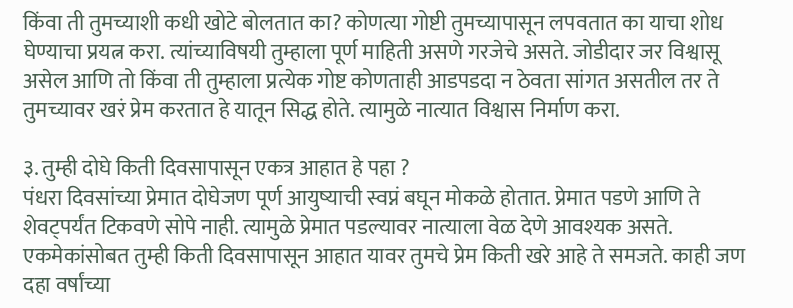किंवा ती तुमच्याशी कधी खोटे बोलतात का? कोणत्या गोष्टी तुमच्यापासून लपवतात का याचा शोध घेण्याचा प्रयत्न करा. त्यांच्याविषयी तुम्हाला पूर्ण माहिती असणे गरजेचे असते. जोडीदार जर विश्वासू असेल आणि तो किंवा ती तुम्हाला प्रत्येक गोष्ट कोणताही आडपडदा न ठेवता सांगत असतील तर ते तुमच्यावर खरं प्रेम करतात हे यातून सिद्ध होते. त्यामुळे नात्यात विश्वास निर्माण करा.

३. तुम्ही दोघे किती दिवसापासून एकत्र आहात हे पहा ?
पंधरा दिवसांच्या प्रेमात दोघेजण पूर्ण आयुष्याची स्वप्नं बघून मोकळे होतात. प्रेमात पडणे आणि ते शेवट्पर्यंत टिकवणे सोपे नाही. त्यामुळे प्रेमात पडल्यावर नात्याला वेळ देणे आवश्यक असते. एकमेकांसोबत तुम्ही किती दिवसापासून आहात यावर तुमचे प्रेम किती खरे आहे ते समजते. काही जण दहा वर्षांच्या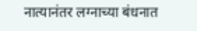नात्यानंतर लग्नाच्या बंधनात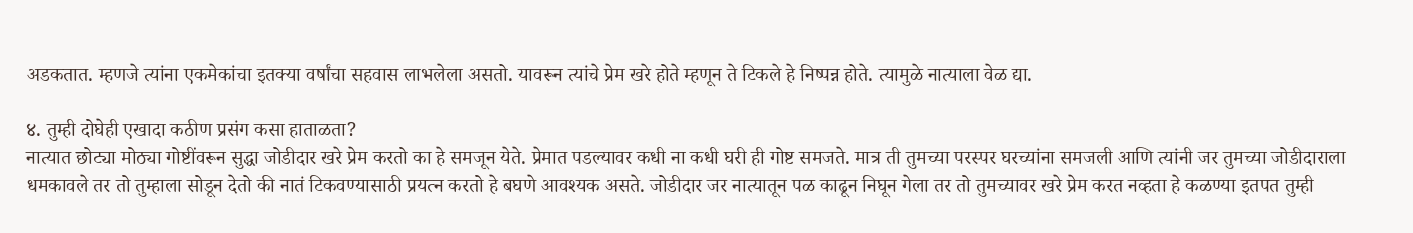अडकतात. म्हणजे त्यांना एकमेकांचा इतक्या वर्षांचा सहवास लाभलेला असतो. यावरून त्यांचे प्रेम खरे होते म्हणून ते टिकले हे निष्पन्न होते. त्यामुळे नात्याला वेळ द्या.

४. तुम्ही दोघेही एखादा कठीण प्रसंग कसा हाताळता?
नात्यात छोट्या मोठ्या गोष्टींवरून सुद्धा जोडीदार खरे प्रेम करतो का हे समजून येते. प्रेमात पडल्यावर कधी ना कधी घरी ही गोष्ट समजते. मात्र ती तुमच्या परस्पर घरच्यांना समजली आणि त्यांनी जर तुमच्या जोडीदाराला धमकावले तर तो तुम्हाला सोडून देतो की नातं टिकवण्यासाठी प्रयत्न करतो हे बघणे आवश्यक असते. जोडीदार जर नात्यातून पळ काढून निघून गेला तर तो तुमच्यावर खरे प्रेम करत नव्हता हे कळण्या इतपत तुम्ही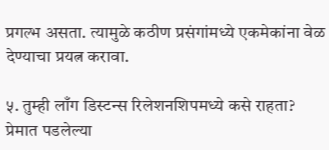प्रगल्भ असता. त्यामुळे कठीण प्रसंगांमध्ये एकमेकांना वेळ देण्याचा प्रयत्न करावा.

५. तुम्ही लाँग डिस्टन्स रिलेशनशिपमध्ये कसे राहता?
प्रेमात पडलेल्या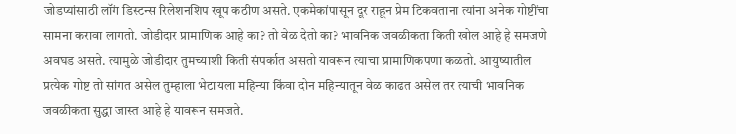जोडप्यांसाठी लॉंग डिस्टन्स रिलेशनशिप खूप कठीण असते. एकमेकांपासून दूर राहून प्रेम टिकवताना त्यांना अनेक गोष्टींचा सामना करावा लागतो. जोडीदार प्रामाणिक आहे का? तो वेळ देतो का? भावनिक जवळीकता किती खोल आहे हे समजणे अवघड असते. त्यामुळे जोडीदार तुमच्याशी किती संपर्कात असतो यावरून त्याचा प्रामाणिकपणा कळतो. आयुष्यातील प्रत्येक गोष्ट तो सांगत असेल तुम्हाला भेटायला महिन्या किंवा दोन महिन्यातून वेळ काढत असेल तर त्याची भावनिक जवळीकता सुद्धा जास्त आहे हे यावरून समजते.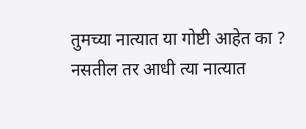तुमच्या नात्यात या गोष्टी आहेत का ? नसतील तर आधी त्या नात्यात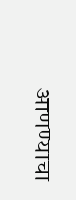आणण्याचा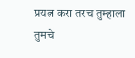प्रयत्न करा तरच तुम्हाला तुमचे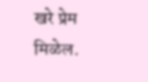खरे प्रेम मिळेल.